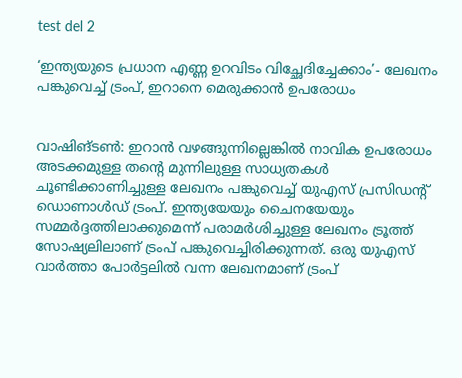test del 2

‘ഇന്ത്യയുടെ പ്രധാന എണ്ണ ഉറവിടം വിച്ഛേദിച്ചേക്കാം’- ലേഖനം പങ്കുവെച്ച് ട്രംപ്, ഇറാനെ മെരുക്കാൻ ഉപരോധം


വാഷിങ്ടൺ: ഇറാൻ വഴങ്ങുന്നില്ലെങ്കിൽ നാവിക ഉപരോധം അടക്കമുള്ള തന്റെ മുന്നിലുള്ള സാധ്യതകൾ ചൂണ്ടിക്കാണിച്ചുള്ള ലേഖനം പങ്കുവെച്ച് യുഎസ് പ്രസിഡന്റ് ഡൊണാൾഡ് ട്രംപ്. ഇന്ത്യയേയും ചൈനയേയും സമ്മർദ്ദത്തിലാക്കുമെന്ന് പരാമർശിച്ചുള്ള ലേഖനം ട്രൂത്ത് സോഷ്യലിലാണ് ട്രംപ് പങ്കുവെച്ചിരിക്കുന്നത്. ഒരു യുഎസ് വാർത്താ പോർട്ടലിൽ വന്ന ലേഖനമാണ് ട്രംപ്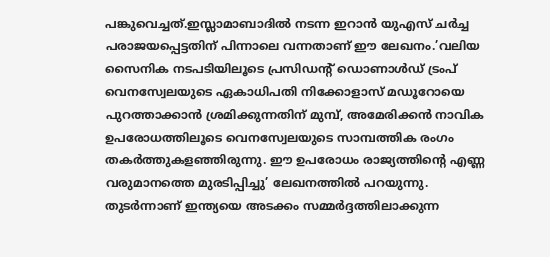പങ്കുവെച്ചത്.ഇസ്ലാമാബാദിൽ നടന്ന ഇറാൻ യുഎസ് ചർച്ച പരാജയപ്പെട്ടതിന് പിന്നാലെ വന്നതാണ് ഈ ലേഖനം.’വലിയ സൈനിക നടപടിയിലൂടെ പ്രസിഡന്റ് ഡൊണാൾഡ് ട്രംപ് വെനസ്വേലയുടെ ഏകാധിപതി നിക്കോളാസ് മഡൂറോയെ പുറത്താക്കാൻ ശ്രമിക്കുന്നതിന് മുമ്പ്, അമേരിക്കൻ നാവിക ഉപരോധത്തിലൂടെ വെനസ്വേലയുടെ സാമ്പത്തിക രംഗം തകർത്തുകളഞ്ഞിരുന്നു. ഈ ഉപരോധം രാജ്യത്തിന്റെ എണ്ണ വരുമാനത്തെ മുരടിപ്പിച്ചു’ ലേഖനത്തിൽ പറയുന്നു. തുടർന്നാണ് ഇന്ത്യയെ അടക്കം സമ്മർദ്ദത്തിലാക്കുന്ന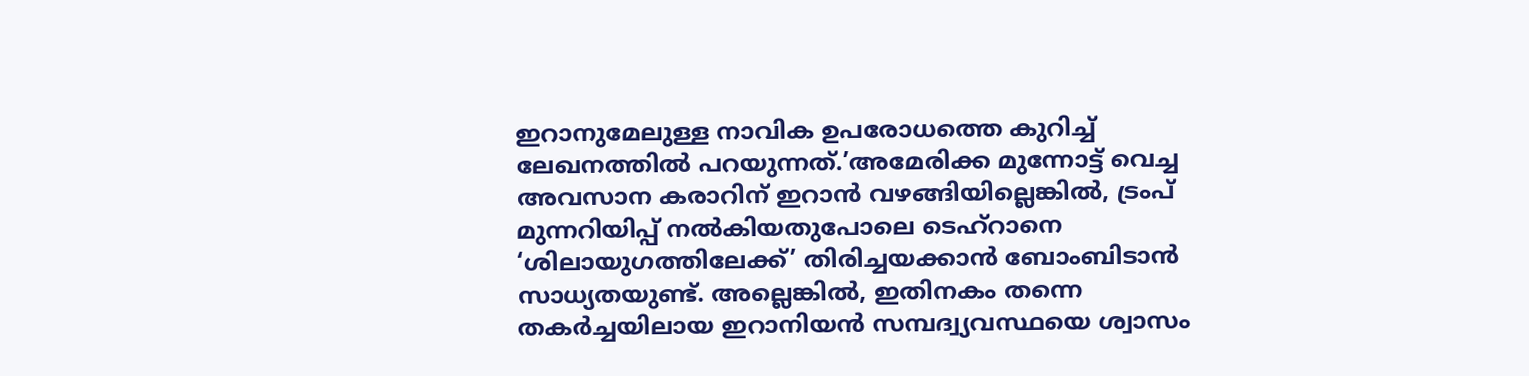ഇറാനുമേലുള്ള നാവിക ഉപരോധത്തെ കുറിച്ച് ലേഖനത്തിൽ പറയുന്നത്.’അമേരിക്ക മുന്നോട്ട് വെച്ച അവസാന കരാറിന് ഇറാൻ വഴങ്ങിയില്ലെങ്കിൽ, ട്രംപ് മുന്നറിയിപ്പ് നൽകിയതുപോലെ ടെഹ്റാനെ ‘ശിലായുഗത്തിലേക്ക്’ തിരിച്ചയക്കാൻ ബോംബിടാൻ സാധ്യതയുണ്ട്. അല്ലെങ്കിൽ, ഇതിനകം തന്നെ തകർച്ചയിലായ ഇറാനിയൻ സമ്പദ്വ്യവസ്ഥയെ ശ്വാസം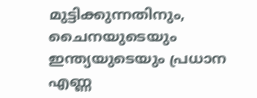മുട്ടിക്കുന്നതിനും, ചൈനയുടെയും ഇന്ത്യയുടെയും പ്രധാന എണ്ണ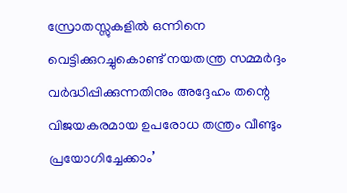സ്രോതസ്സുകളിൽ ഒന്നിനെ വെട്ടിക്കുറച്ചുകൊണ്ട് നയതന്ത്ര സമ്മർദ്ദം വർദ്ധിപ്പിക്കുന്നതിനും അദ്ദേഹം തന്റെ വിജയകരമായ ഉപരോധ തന്ത്രം വീണ്ടും പ്രയോഗിച്ചേക്കാം’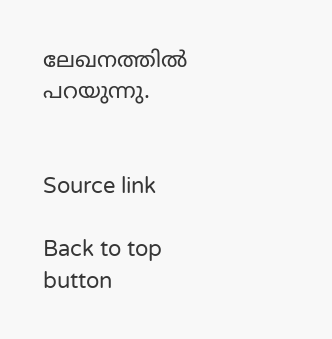ലേഖനത്തിൽ പറയുന്നു.


Source link

Back to top button